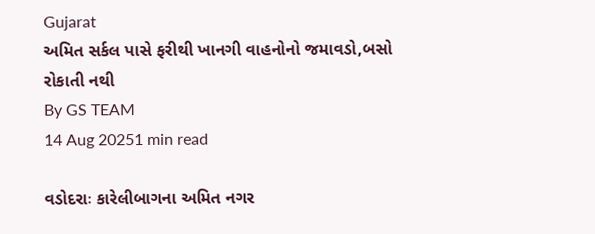Gujarat
અમિત સર્કલ પાસે ફરીથી ખાનગી વાહનોનો જમાવડો,બસો રોકાતી નથી
By GS TEAM
14 Aug 20251 min read

વડોદરાઃ કારેલીબાગના અમિત નગર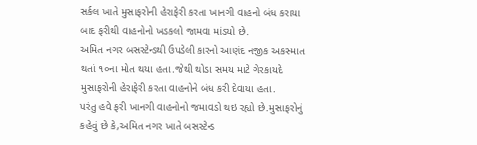સર્કલ ખાતે મુસાફરોની હેરાફેરી કરતા ખાનગી વાહનો બંધ કરાયા બાદ ફરીથી વાહનોનો ખડકલો જામવા માંડયો છે.
અમિત નગર બસસ્ટેન્ડથી ઉપડેલી કારનો આણંદ નજીક અકસ્માત થતાં ૧૦ના મોત થયા હતા.જેથી થોડા સમય માટે ગેરકાયદે મુસાફરોની હેરાફેરી કરતા વાહનોને બંધ કરી દેવાયા હતા.
પરંતુ હવે ફરી ખાનગી વાહનોનો જમાવડો થઇ રહ્યો છે.મુસાફરોનું કહેવું છે કે,અમિત નગર ખાતે બસસ્ટેન્ડ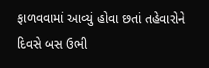ફાળવવામાં આવ્યું હોવા છતાં તહેવારોને દિવસે બસ ઉભી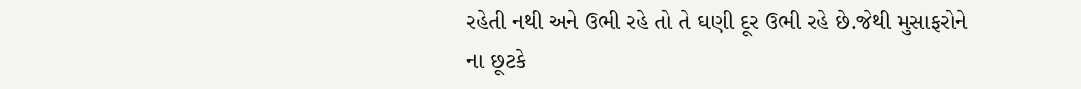રહેતી નથી અને ઉભી રહે તો તે ઘણી દૂર ઉભી રહે છે.જેથી મુસાફરોને ના છૂટકે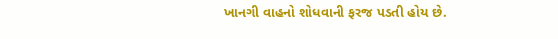ખાનગી વાહનો શોધવાની ફરજ પડતી હોય છે.